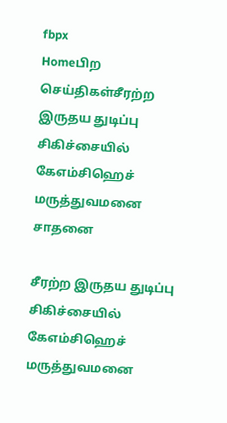fbpx
Homeபிற செய்திகள்சீரற்ற இருதய துடிப்பு சிகிச்சையில் கேஎம்சிஹெச் மருத்துவமனை சாதனை

சீரற்ற இருதய துடிப்பு சிகிச்சையில் கேஎம்சிஹெச் மருத்துவமனை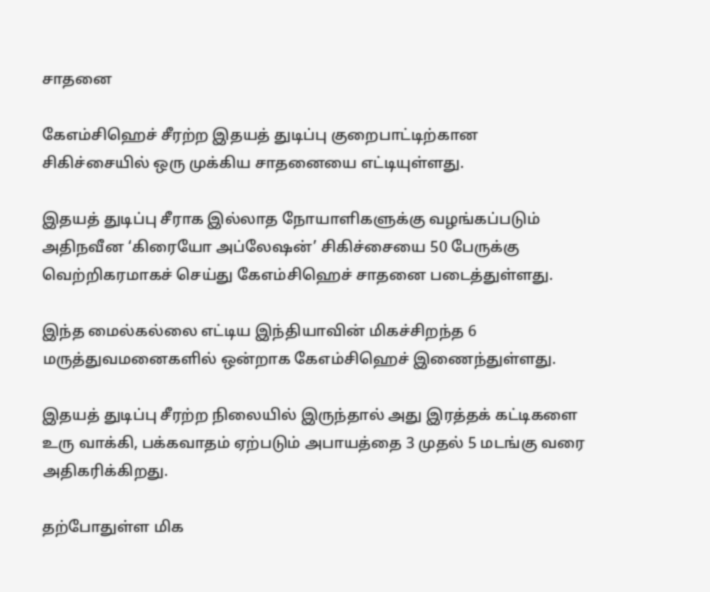சாதனை

கேஎம்சிஹெச் சீரற்ற இதயத் துடிப்பு குறைபாட்டிற்கான சிகிச்சையில் ஒரு முக்கிய சாதனையை எட்டியுள்ளது.

இதயத் துடிப்பு சீராக இல்லாத நோயாளிகளுக்கு வழங்கப்படும் அதிநவீன ‘கிரையோ அப்லேஷன்’ சிகிச்சையை 50 பேருக்கு வெற்றிகரமாகச் செய்து கேஎம்சிஹெச் சாதனை படைத்துள்ளது.

இந்த மைல்கல்லை எட்டிய இந்தியாவின் மிகச்சிறந்த 6 மருத்துவமனைகளில் ஒன்றாக கேஎம்சிஹெச் இணைந்துள்ளது.

இதயத் துடிப்பு சீரற்ற நிலையில் இருந்தால் அது இரத்தக் கட்டிகளை உரு வாக்கி, பக்கவாதம் ஏற்படும் அபாயத்தை 3 முதல் 5 மடங்கு வரை அதிகரிக்கிறது.

தற்போதுள்ள மிக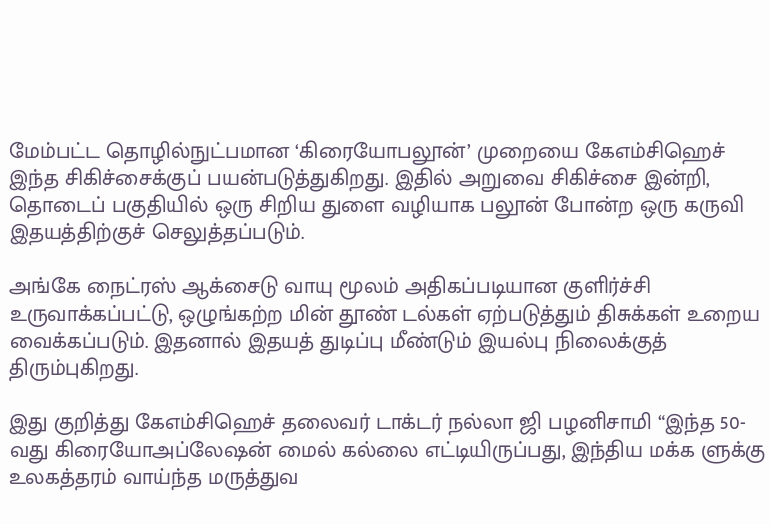மேம்பட்ட தொழில்நுட்பமான ‘கிரையோபலூன்’ முறையை கேஎம்சிஹெச் இந்த சிகிச்சைக்குப் பயன்படுத்துகிறது. இதில் அறுவை சிகிச்சை இன்றி, தொடைப் பகுதியில் ஒரு சிறிய துளை வழியாக பலூன் போன்ற ஒரு கருவி இதயத்திற்குச் செலுத்தப்படும்.

அங்கே நைட்ரஸ் ஆக்சைடு வாயு மூலம் அதிகப்படியான குளிர்ச்சி உருவாக்கப்பட்டு, ஒழுங்கற்ற மின் தூண் டல்கள் ஏற்படுத்தும் திசுக்கள் உறைய வைக்கப்படும். இதனால் இதயத் துடிப்பு மீண்டும் இயல்பு நிலைக்குத் திரும்புகிறது.

இது குறித்து கேஎம்சிஹெச் தலைவர் டாக்டர் நல்லா ஜி பழனிசாமி “இந்த 50-வது கிரையோஅப்லேஷன் மைல் கல்லை எட்டியிருப்பது, இந்திய மக்க ளுக்கு உலகத்தரம் வாய்ந்த மருத்துவ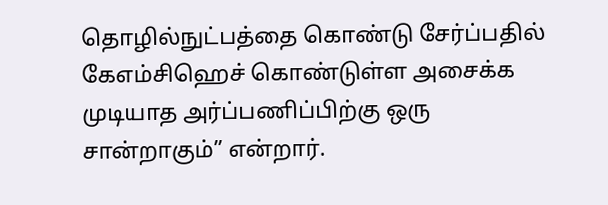தொழில்நுட்பத்தை கொண்டு சேர்ப்பதில் கேஎம்சிஹெச் கொண்டுள்ள அசைக்க முடியாத அர்ப்பணிப்பிற்கு ஒரு சான்றாகும்” என்றார்.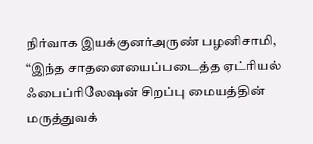நிர்வாக இயக்குனர்அருண் பழனிசாமி, “இந்த சாதனையைப்படைத்த ஏட்ரியல் ஃபைப்ரிலேஷன் சிறப்பு மையத்தின் மருத்துவக்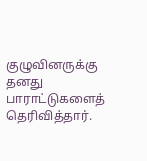குழுவினருக்கு தனது பாராட்டுகளைத் தெரிவித்தார்.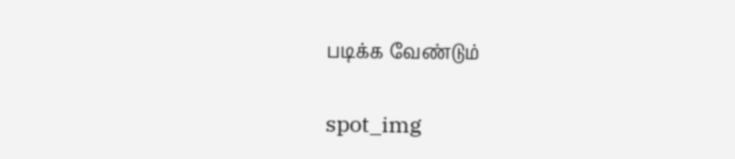படிக்க வேண்டும்

spot_img